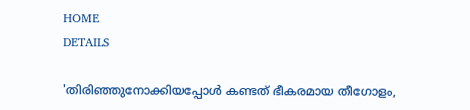HOME
DETAILS

'തിരിഞ്ഞുനോക്കിയപ്പോൾ കണ്ടത് ഭീകരമായ തീഗോളം,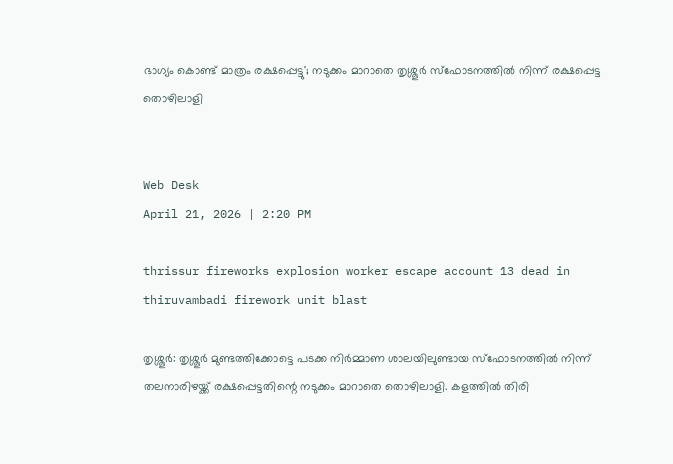ഭാഗ്യം കൊണ്ട് മാത്രം രക്ഷപ്പെട്ടു'; നടുക്കം മാറാതെ തൃശ്ശൂർ സ്ഫോടനത്തിൽ നിന്ന് രക്ഷപ്പെട്ട തൊഴിലാളി


Web Desk
April 21, 2026 | 2:20 PM

thrissur fireworks explosion worker escape account 13 dead in thiruvambadi firework unit blast

തൃശ്ശൂർ: തൃശ്ശൂർ മുണ്ടത്തിക്കോട്ടെ പടക്ക നിർമ്മാണ ശാലയിലുണ്ടായ സ്ഫോടനത്തിൽ നിന്ന് തലനാരിഴയ്ക്ക് രക്ഷപ്പെട്ടതിന്റെ നടുക്കം മാറാതെ തൊഴിലാളി. കളത്തിൽ തിരി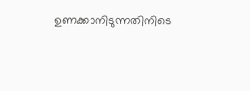ഉണക്കാനിടുന്നതിനിടെ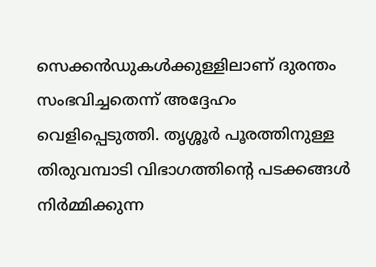സെക്കൻഡുകൾക്കുള്ളിലാണ് ദുരന്തം സംഭവിച്ചതെന്ന് അദ്ദേഹം വെളിപ്പെടുത്തി. തൃശ്ശൂർ പൂരത്തിനുള്ള തിരുവമ്പാടി വിഭാഗത്തിന്റെ പടക്കങ്ങൾ നിർമ്മിക്കുന്ന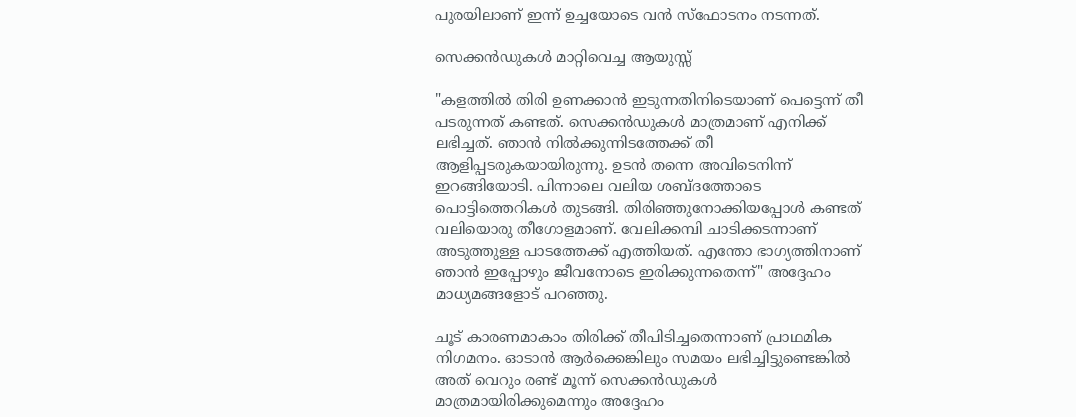പുരയിലാണ് ഇന്ന് ഉച്ചയോടെ വൻ സ്ഫോടനം നടന്നത്.

സെക്കൻഡുകൾ മാറ്റിവെച്ച ആയുസ്സ്

"കളത്തിൽ തിരി ഉണക്കാൻ ഇടുന്നതിനിടെയാണ് പെട്ടെന്ന് തീ പടരുന്നത് കണ്ടത്. സെക്കൻഡുകൾ മാത്രമാണ് എനിക്ക് ലഭിച്ചത്. ഞാൻ നിൽക്കുന്നിടത്തേക്ക് തീ ആളിപ്പടരുകയായിരുന്നു. ഉടൻ തന്നെ അവിടെനിന്ന് ഇറങ്ങിയോടി. പിന്നാലെ വലിയ ശബ്ദത്തോടെ പൊട്ടിത്തെറികൾ തുടങ്ങി. തിരിഞ്ഞുനോക്കിയപ്പോൾ കണ്ടത് വലിയൊരു തീഗോളമാണ്. വേലിക്കമ്പി ചാടിക്കടന്നാണ് അടുത്തുള്ള പാടത്തേക്ക് എത്തിയത്. എന്തോ ഭാഗ്യത്തിനാണ് ഞാൻ ഇപ്പോഴും ജീവനോടെ ഇരിക്കുന്നതെന്ന്" അദ്ദേഹം മാധ്യമങ്ങളോട് പറഞ്ഞു.

ചൂട് കാരണമാകാം തിരിക്ക് തീപിടിച്ചതെന്നാണ് പ്രാഥമിക നിഗമനം. ഓടാൻ ആർക്കെങ്കിലും സമയം ലഭിച്ചിട്ടുണ്ടെങ്കിൽ അത് വെറും രണ്ട് മൂന്ന് സെക്കൻഡുകൾ മാത്രമായിരിക്കുമെന്നും അദ്ദേഹം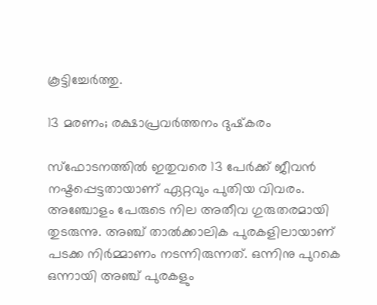കൂട്ടിച്ചേർത്തു.

13 മരണം; രക്ഷാപ്രവർത്തനം ദുഷ്‌കരം

സ്ഫോടനത്തിൽ ഇതുവരെ 13 പേർക്ക് ജീവൻ നഷ്ടപ്പെട്ടതായാണ് ഏറ്റവും പുതിയ വിവരം. അഞ്ചോളം പേരുടെ നില അതീവ ഗുരുതരമായി തുടരുന്നു. അഞ്ച് താൽക്കാലിക പുരകളിലായാണ് പടക്ക നിർമ്മാണം നടന്നിരുന്നത്. ഒന്നിനു പുറകെ ഒന്നായി അഞ്ച് പുരകളും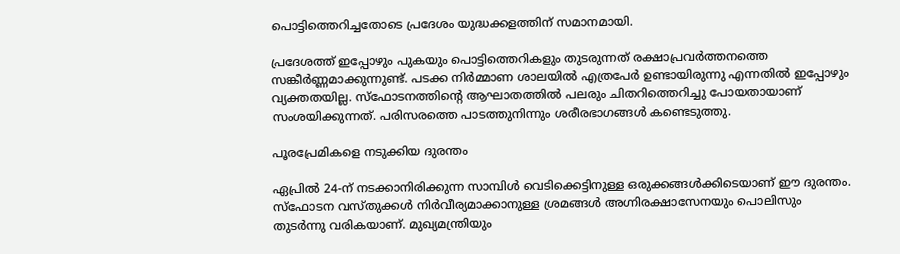പൊട്ടിത്തെറിച്ചതോടെ പ്രദേശം യുദ്ധക്കളത്തിന് സമാനമായി.

പ്രദേശത്ത് ഇപ്പോഴും പുകയും പൊട്ടിത്തെറികളും തുടരുന്നത് രക്ഷാപ്രവർത്തനത്തെ സങ്കീർണ്ണമാക്കുന്നുണ്ട്. പടക്ക നിർമ്മാണ ശാലയിൽ എത്രപേർ ഉണ്ടായിരുന്നു എന്നതിൽ ഇപ്പോഴും വ്യക്തതയില്ല. സ്ഫോടനത്തിന്റെ ആഘാതത്തിൽ പലരും ചിതറിത്തെറിച്ചു പോയതായാണ് സംശയിക്കുന്നത്. പരിസരത്തെ പാടത്തുനിന്നും ശരീരഭാഗങ്ങൾ കണ്ടെടുത്തു.

പൂരപ്രേമികളെ നടുക്കിയ ദുരന്തം

ഏപ്രിൽ 24-ന് നടക്കാനിരിക്കുന്ന സാമ്പിൾ വെടിക്കെട്ടിനുള്ള ഒരുക്കങ്ങൾക്കിടെയാണ് ഈ ദുരന്തം. സ്ഫോടന വസ്തുക്കൾ നിർവീര്യമാക്കാനുള്ള ശ്രമങ്ങൾ അഗ്നിരക്ഷാസേനയും പൊലിസും തുടർന്നു വരികയാണ്. മുഖ്യമന്ത്രിയും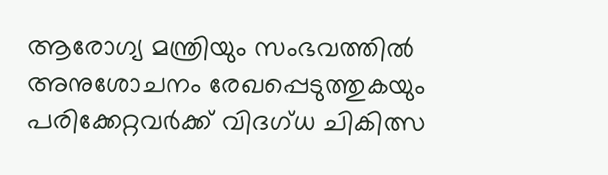ആരോഗ്യ മന്ത്രിയും സംഭവത്തിൽ അനുശോചനം രേഖപ്പെടുത്തുകയും പരിക്കേറ്റവർക്ക് വിദഗ്ധ ചികിത്സ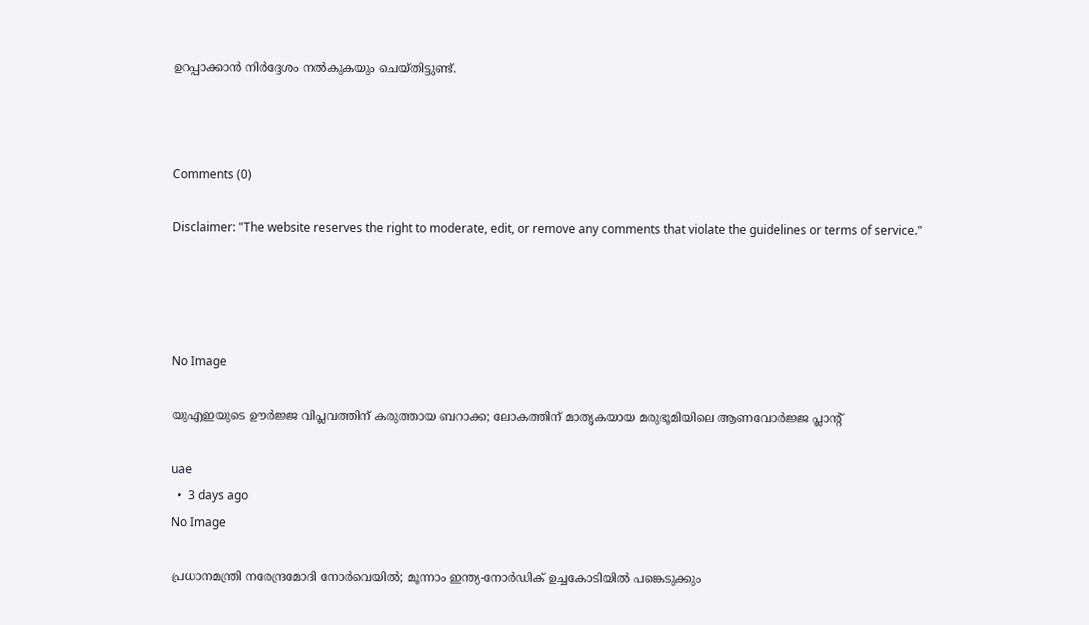ഉറപ്പാക്കാൻ നിർദ്ദേശം നൽകുകയും ചെയ്തിട്ടുണ്ട്.



Comments (0)

Disclaimer: "The website reserves the right to moderate, edit, or remove any comments that violate the guidelines or terms of service."




No Image

യുഎഇയുടെ ഊർജ്ജ വിപ്ലവത്തിന് കരുത്തായ ബറാക്ക; ലോകത്തിന് മാതൃകയായ മരുഭൂമിയിലെ ആണവോർജ്ജ പ്ലാന്റ്

uae
  •  3 days ago
No Image

പ്രധാനമന്ത്രി നരേന്ദ്രമോദി നോര്‍വെയില്‍; മൂന്നാം ഇന്ത്യ-നോര്‍ഡിക് ഉച്ചകോടിയില്‍ പങ്കെടുക്കും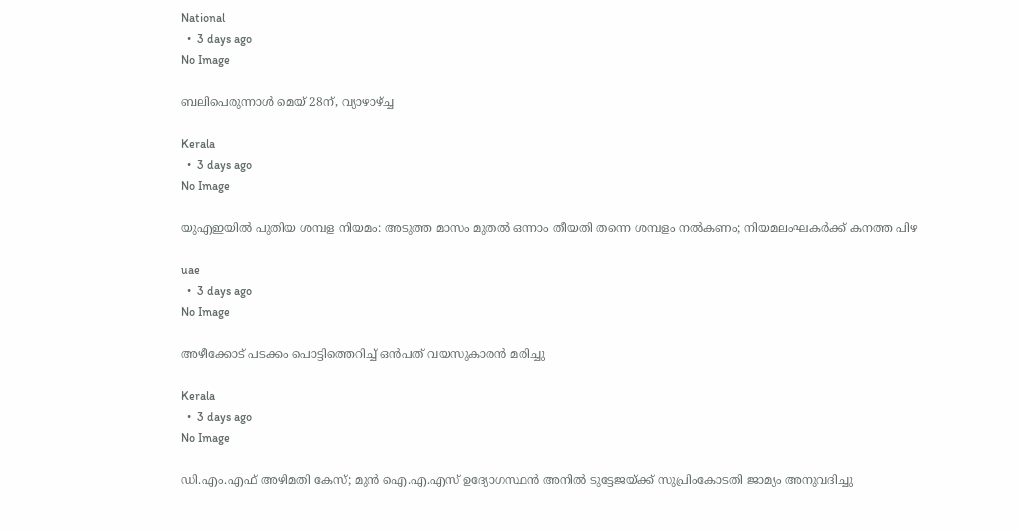National
  •  3 days ago
No Image

ബലിപെരുന്നാൾ മെയ് 28ന്, വ്യാഴാഴ്ച്ച

Kerala
  •  3 days ago
No Image

യുഎഇയിൽ പുതിയ ശമ്പള നിയമം: അടുത്ത മാസം മുതൽ ഒന്നാം തീയതി തന്നെ ശമ്പളം നൽകണം; നിയമലംഘകർക്ക് കനത്ത പിഴ

uae
  •  3 days ago
No Image

അഴീക്കോട് പടക്കം പൊട്ടിത്തെറിച്ച് ഒന്‍പത് വയസുകാരന്‍ മരിച്ചു

Kerala
  •  3 days ago
No Image

ഡി.എം.എഫ് അഴിമതി കേസ്; മുന്‍ ഐ.എ.എസ് ഉദ്യോഗസ്ഥന്‍ അനില്‍ ടുട്ടേജയ്ക്ക് സുപ്രിംകോടതി ജാമ്യം അനുവദിച്ചു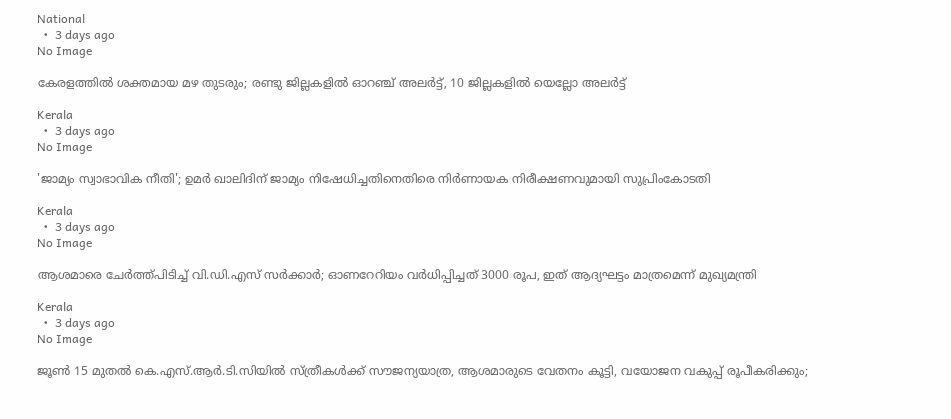National
  •  3 days ago
No Image

കേരളത്തില്‍ ശക്തമായ മഴ തുടരും; രണ്ടു ജില്ലകളില്‍ ഓറഞ്ച് അലര്‍ട്ട്, 10 ജില്ലകളില്‍ യെല്ലോ അലര്‍ട്ട്

Kerala
  •  3 days ago
No Image

'ജാമ്യം സ്വാഭാവിക നീതി'; ഉമര്‍ ഖാലിദിന് ജാമ്യം നിഷേധിച്ചതിനെതിരെ നിര്‍ണായക നിരീക്ഷണവുമായി സുപ്രിംകോടതി

Kerala
  •  3 days ago
No Image

ആശമാരെ ചേര്‍ത്ത്പിടിച്ച് വി.ഡി.എസ് സര്‍ക്കാര്‍; ഓണറേറിയം വര്‍ധിപ്പിച്ചത് 3000 രൂപ, ഇത് ആദ്യഘട്ടം മാത്രമെന്ന് മുഖ്യമന്ത്രി

Kerala
  •  3 days ago
No Image

ജൂണ്‍ 15 മുതല്‍ കെ.എസ്.ആര്‍.ടി.സിയില്‍ സ്ത്രീകള്‍ക്ക് സൗജന്യയാത്ര, ആശമാരുടെ വേതനം കൂട്ടി, വയോജന വകുപ്പ് രൂപീകരിക്കും;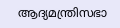ആദ്യമന്ത്രിസഭാ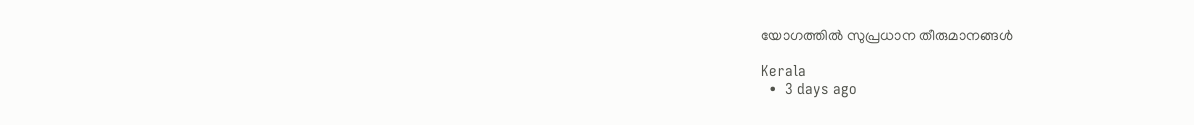യോഗത്തില്‍ സുപ്രധാന തീരുമാനങ്ങള്‍

Kerala
  •  3 days ago